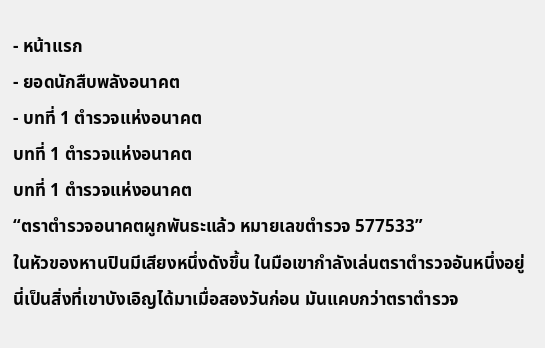- หน้าแรก
- ยอดนักสืบพลังอนาคต
- บทที่ 1 ตำรวจแห่งอนาคต
บทที่ 1 ตำรวจแห่งอนาคต
บทที่ 1 ตำรวจแห่งอนาคต
“ตราตำรวจอนาคตผูกพันธะแล้ว หมายเลขตำรวจ 577533”
ในหัวของหานปินมีเสียงหนึ่งดังขึ้น ในมือเขากำลังเล่นตราตำรวจอันหนึ่งอยู่ นี่เป็นสิ่งที่เขาบังเอิญได้มาเมื่อสองวันก่อน มันแคบกว่าตราตำรวจ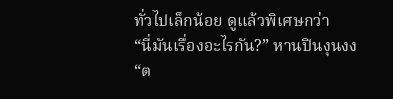ทั่วไปเล็กน้อย ดูแล้วพิเศษกว่า
“นี่มันเรื่องอะไรกัน?” หานปินงุนงง
“ต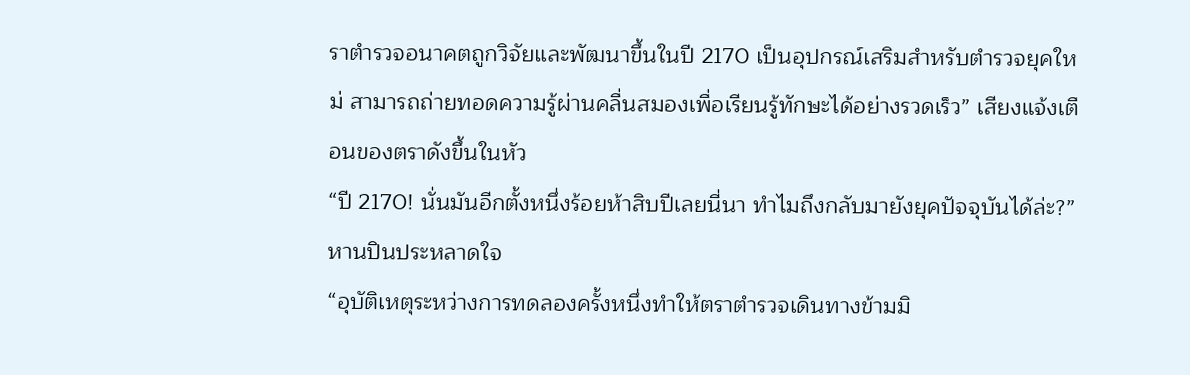ราตำรวจอนาคตถูกวิจัยและพัฒนาขึ้นในปี 2170 เป็นอุปกรณ์เสริมสำหรับตำรวจยุคใหม่ สามารถถ่ายทอดความรู้ผ่านคลื่นสมองเพื่อเรียนรู้ทักษะได้อย่างรวดเร็ว” เสียงแจ้งเตือนของตราดังขึ้นในหัว
“ปี 2170! นั่นมันอีกตั้งหนึ่งร้อยห้าสิบปีเลยนี่นา ทำไมถึงกลับมายังยุคปัจจุบันได้ล่ะ?” หานปินประหลาดใจ
“อุบัติเหตุระหว่างการทดลองครั้งหนึ่งทำให้ตราตำรวจเดินทางข้ามมิ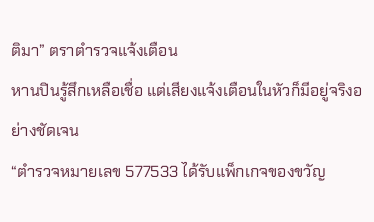ติมา” ตราตำรวจแจ้งเตือน
หานปินรู้สึกเหลือเชื่อ แต่เสียงแจ้งเตือนในหัวก็มีอยู่จริงอย่างชัดเจน
“ตำรวจหมายเลข 577533 ได้รับแพ็กเกจของขวัญ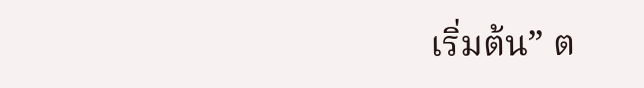เริ่มต้น” ต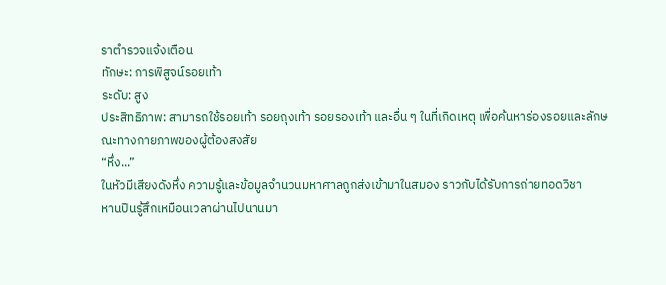ราตำรวจแจ้งเตือน
ทักษะ: การพิสูจน์รอยเท้า
ระดับ: สูง
ประสิทธิภาพ: สามารถใช้รอยเท้า รอยถุงเท้า รอยรองเท้า และอื่น ๆ ในที่เกิดเหตุ เพื่อค้นหาร่องรอยและลักษณะทางกายภาพของผู้ต้องสงสัย
“หึ่ง...”
ในหัวมีเสียงดังหึ่ง ความรู้และข้อมูลจำนวนมหาศาลถูกส่งเข้ามาในสมอง ราวกับได้รับการถ่ายทอดวิชา
หานปินรู้สึกเหมือนเวลาผ่านไปนานมา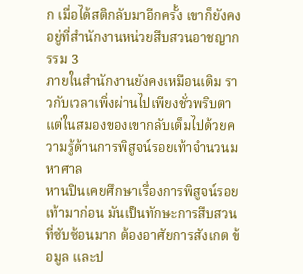ก เมื่อได้สติกลับมาอีกครั้ง เขาก็ยังคงอยู่ที่สำนักงานหน่วยสืบสวนอาชญากรรม 3
ภายในสำนักงานยังคงเหมือนเดิม ราวกับเวลาเพิ่งผ่านไปเพียงชั่วพริบตา แต่ในสมองของเขากลับเต็มไปด้วยความรู้ด้านการพิสูจน์รอยเท้าจำนวนมหาศาล
หานปินเคยศึกษาเรื่องการพิสูจน์รอยเท้ามาก่อน มันเป็นทักษะการสืบสวนที่ซับซ้อนมาก ต้องอาศัยการสังเกต ข้อมูล และป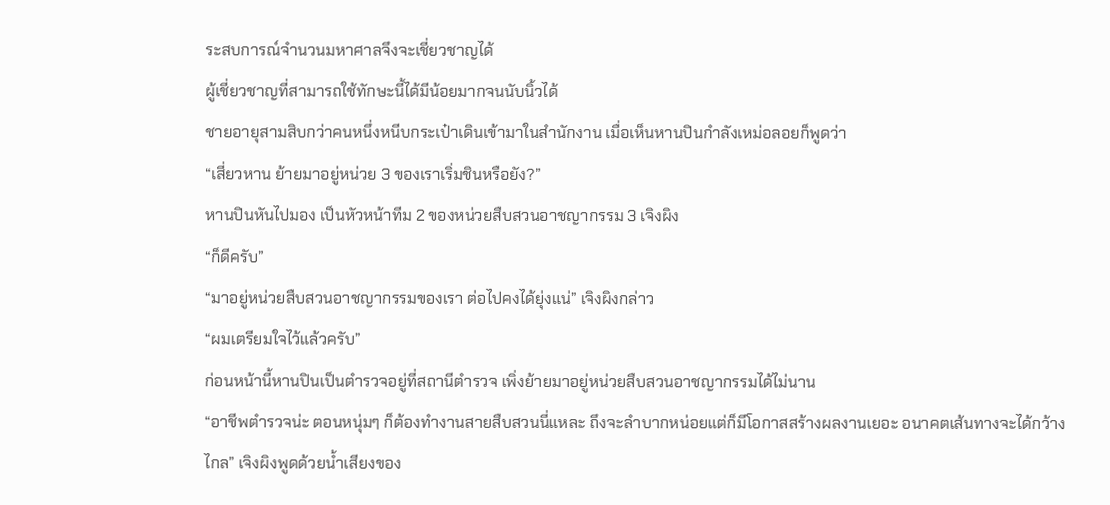ระสบการณ์จำนวนมหาศาลจึงจะเชี่ยวชาญได้
ผู้เชี่ยวชาญที่สามารถใช้ทักษะนี้ได้มีน้อยมากจนนับนิ้วได้
ชายอายุสามสิบกว่าคนหนึ่งหนีบกระเป๋าเดินเข้ามาในสำนักงาน เมื่อเห็นหานปินกำลังเหม่อลอยก็พูดว่า
“เสี่ยวหาน ย้ายมาอยู่หน่วย 3 ของเราเริ่มชินหรือยัง?”
หานปินหันไปมอง เป็นหัวหน้าทีม 2 ของหน่วยสืบสวนอาชญากรรม 3 เจิงผิง
“ก็ดีครับ”
“มาอยู่หน่วยสืบสวนอาชญากรรมของเรา ต่อไปคงได้ยุ่งแน่” เจิงผิงกล่าว
“ผมเตรียมใจไว้แล้วครับ”
ก่อนหน้านี้หานปินเป็นตำรวจอยู่ที่สถานีตำรวจ เพิ่งย้ายมาอยู่หน่วยสืบสวนอาชญากรรมได้ไม่นาน
“อาชีพตำรวจน่ะ ตอนหนุ่มๆ ก็ต้องทำงานสายสืบสวนนี่แหละ ถึงจะลำบากหน่อยแต่ก็มีโอกาสสร้างผลงานเยอะ อนาคตเส้นทางจะได้กว้างไกล” เจิงผิงพูดด้วยน้ำเสียงของ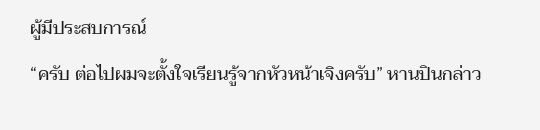ผู้มีประสบการณ์
“ครับ ต่อไปผมจะตั้งใจเรียนรู้จากหัวหน้าเจิงครับ” หานปินกล่าว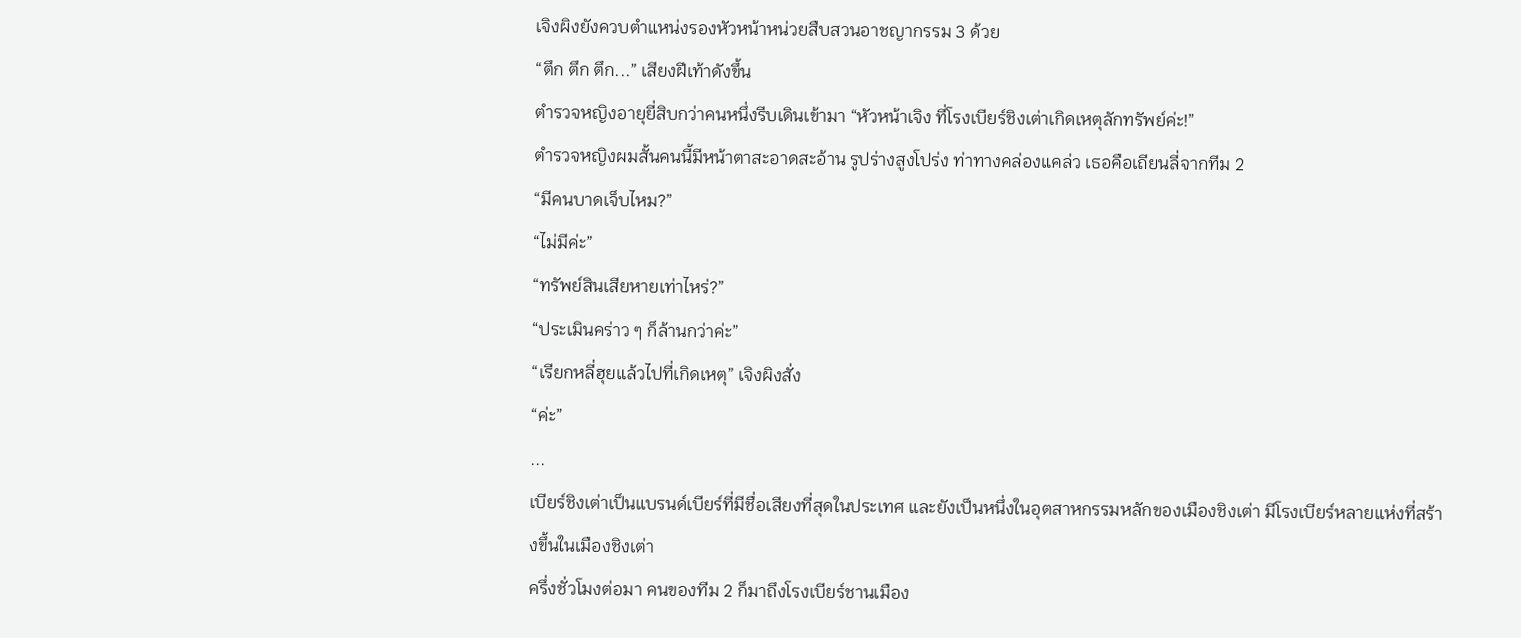เจิงผิงยังควบตำแหน่งรองหัวหน้าหน่วยสืบสวนอาชญากรรม 3 ด้วย
“ตึก ตึก ตึก...” เสียงฝีเท้าดังขึ้น
ตำรวจหญิงอายุยี่สิบกว่าคนหนึ่งรีบเดินเข้ามา “หัวหน้าเจิง ที่โรงเบียร์ชิงเต่าเกิดเหตุลักทรัพย์ค่ะ!”
ตำรวจหญิงผมสั้นคนนี้มีหน้าตาสะอาดสะอ้าน รูปร่างสูงโปร่ง ท่าทางคล่องแคล่ว เธอคือเถียนลี่จากทีม 2
“มีคนบาดเจ็บไหม?”
“ไม่มีค่ะ”
“ทรัพย์สินเสียหายเท่าไหร่?”
“ประเมินคร่าว ๆ ก็ล้านกว่าค่ะ”
“เรียกหลี่ฮุยแล้วไปที่เกิดเหตุ” เจิงผิงสั่ง
“ค่ะ”
...
เบียร์ชิงเต่าเป็นแบรนด์เบียร์ที่มีชื่อเสียงที่สุดในประเทศ และยังเป็นหนึ่งในอุตสาหกรรมหลักของเมืองชิงเต่า มีโรงเบียร์หลายแห่งที่สร้างขึ้นในเมืองชิงเต่า
ครึ่งชั่วโมงต่อมา คนของทีม 2 ก็มาถึงโรงเบียร์ชานเมือง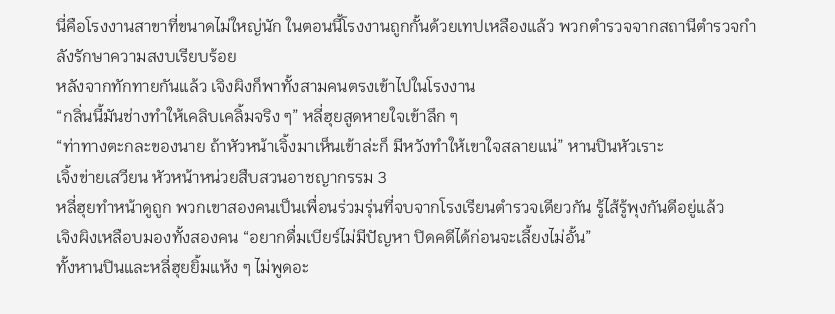นี่คือโรงงานสาขาที่ขนาดไม่ใหญ่นัก ในตอนนี้โรงงานถูกกั้นด้วยเทปเหลืองแล้ว พวกตำรวจจากสถานีตำรวจกำลังรักษาความสงบเรียบร้อย
หลังจากทักทายกันแล้ว เจิงผิงก็พาทั้งสามคนตรงเข้าไปในโรงงาน
“กลิ่นนี้มันช่างทำให้เคลิบเคลิ้มจริง ๆ” หลี่ฮุยสูดหายใจเข้าลึก ๆ
“ท่าทางตะกละของนาย ถ้าหัวหน้าเจิ้งมาเห็นเข้าล่ะก็ มีหวังทำให้เขาใจสลายแน่” หานปินหัวเราะ
เจิ้งข่ายเสวียน หัวหน้าหน่วยสืบสวนอาชญากรรม 3
หลี่ฮุยทำหน้าดูถูก พวกเขาสองคนเป็นเพื่อนร่วมรุ่นที่จบจากโรงเรียนตำรวจเดียวกัน รู้ไส้รู้พุงกันดีอยู่แล้ว
เจิงผิงเหลือบมองทั้งสองคน “อยากดื่มเบียร์ไม่มีปัญหา ปิดคดีได้ก่อนจะเลี้ยงไม่อั้น”
ทั้งหานปินและหลี่ฮุยยิ้มแห้ง ๆ ไม่พูดอะ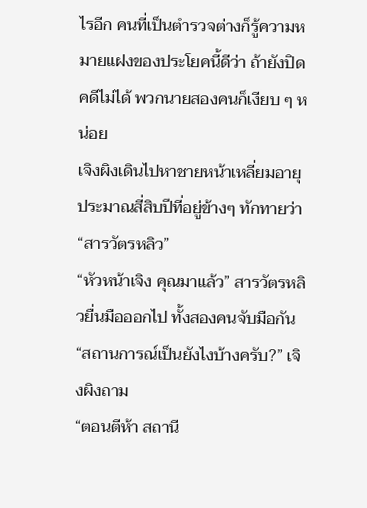ไรอีก คนที่เป็นตำรวจต่างก็รู้ความหมายแฝงของประโยคนี้ดีว่า ถ้ายังปิดคดีไม่ได้ พวกนายสองคนก็เงียบ ๆ หน่อย
เจิงผิงเดินไปหาชายหน้าเหลี่ยมอายุประมาณสี่สิบปีที่อยู่ข้างๆ ทักทายว่า “สารวัตรหลิว”
“หัวหน้าเจิง คุณมาแล้ว” สารวัตรหลิวยื่นมือออกไป ทั้งสองคนจับมือกัน
“สถานการณ์เป็นยังไงบ้างครับ?” เจิงผิงถาม
“ตอนตีห้า สถานี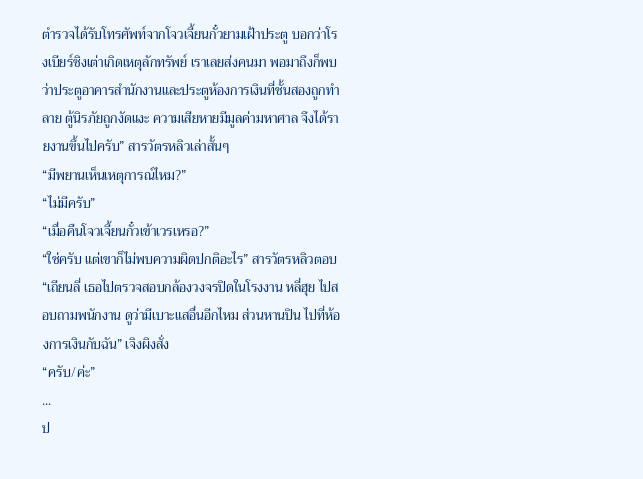ตำรวจได้รับโทรศัพท์จากโจวเจี้ยนกั๋วยามเฝ้าประตู บอกว่าโรงเบียร์ชิงเต่าเกิดเหตุลักทรัพย์ เราเลยส่งคนมา พอมาถึงก็พบว่าประตูอาคารสำนักงานและประตูห้องการเงินที่ชั้นสองถูกทำลาย ตู้นิรภัยถูกงัดแงะ ความเสียหายมีมูลค่ามหาศาล จึงได้รายงานขึ้นไปครับ” สารวัตรหลิวเล่าสั้นๆ
“มีพยานเห็นเหตุการณ์ไหม?”
“ไม่มีครับ”
“เมื่อคืนโจวเจี้ยนกั๋วเข้าเวรเหรอ?”
“ใช่ครับ แต่เขาก็ไม่พบความผิดปกติอะไร” สารวัตรหลิวตอบ
“เถียนลี่ เธอไปตรวจสอบกล้องวงจรปิดในโรงงาน หลี่ฮุย ไปสอบถามพนักงาน ดูว่ามีเบาะแสอื่นอีกไหม ส่วนหานปิน ไปที่ห้องการเงินกับฉัน” เจิงผิงสั่ง
“ครับ/ค่ะ”
...
ป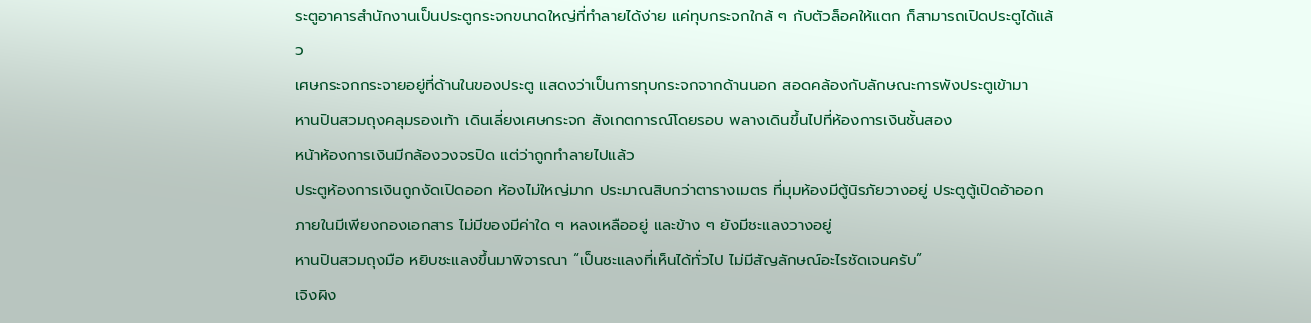ระตูอาคารสำนักงานเป็นประตูกระจกขนาดใหญ่ที่ทำลายได้ง่าย แค่ทุบกระจกใกล้ ๆ กับตัวล็อคให้แตก ก็สามารถเปิดประตูได้แล้ว
เศษกระจกกระจายอยู่ที่ด้านในของประตู แสดงว่าเป็นการทุบกระจกจากด้านนอก สอดคล้องกับลักษณะการพังประตูเข้ามา
หานปินสวมถุงคลุมรองเท้า เดินเลี่ยงเศษกระจก สังเกตการณ์โดยรอบ พลางเดินขึ้นไปที่ห้องการเงินชั้นสอง
หน้าห้องการเงินมีกล้องวงจรปิด แต่ว่าถูกทำลายไปแล้ว
ประตูห้องการเงินถูกงัดเปิดออก ห้องไม่ใหญ่มาก ประมาณสิบกว่าตารางเมตร ที่มุมห้องมีตู้นิรภัยวางอยู่ ประตูตู้เปิดอ้าออก ภายในมีเพียงกองเอกสาร ไม่มีของมีค่าใด ๆ หลงเหลืออยู่ และข้าง ๆ ยังมีชะแลงวางอยู่
หานปินสวมถุงมือ หยิบชะแลงขึ้นมาพิจารณา “เป็นชะแลงที่เห็นได้ทั่วไป ไม่มีสัญลักษณ์อะไรชัดเจนครับ”
เจิงผิง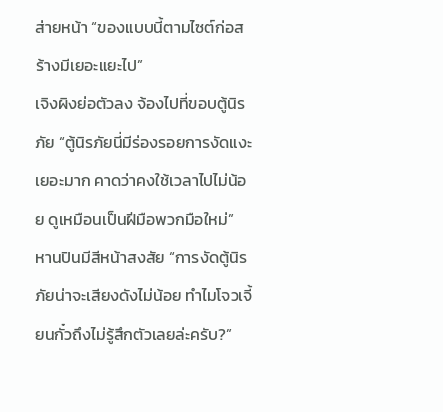ส่ายหน้า “ของแบบนี้ตามไซต์ก่อสร้างมีเยอะแยะไป”
เจิงผิงย่อตัวลง จ้องไปที่ขอบตู้นิรภัย “ตู้นิรภัยนี่มีร่องรอยการงัดแงะเยอะมาก คาดว่าคงใช้เวลาไปไม่น้อย ดูเหมือนเป็นฝีมือพวกมือใหม่”
หานปินมีสีหน้าสงสัย “การงัดตู้นิรภัยน่าจะเสียงดังไม่น้อย ทำไมโจวเจี้ยนกั๋วถึงไม่รู้สึกตัวเลยล่ะครับ?”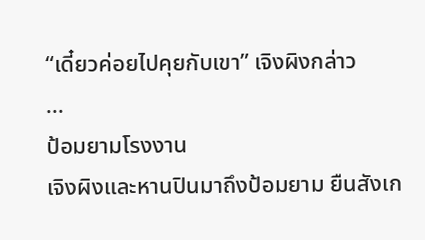“เดี๋ยวค่อยไปคุยกับเขา” เจิงผิงกล่าว
...
ป้อมยามโรงงาน
เจิงผิงและหานปินมาถึงป้อมยาม ยืนสังเก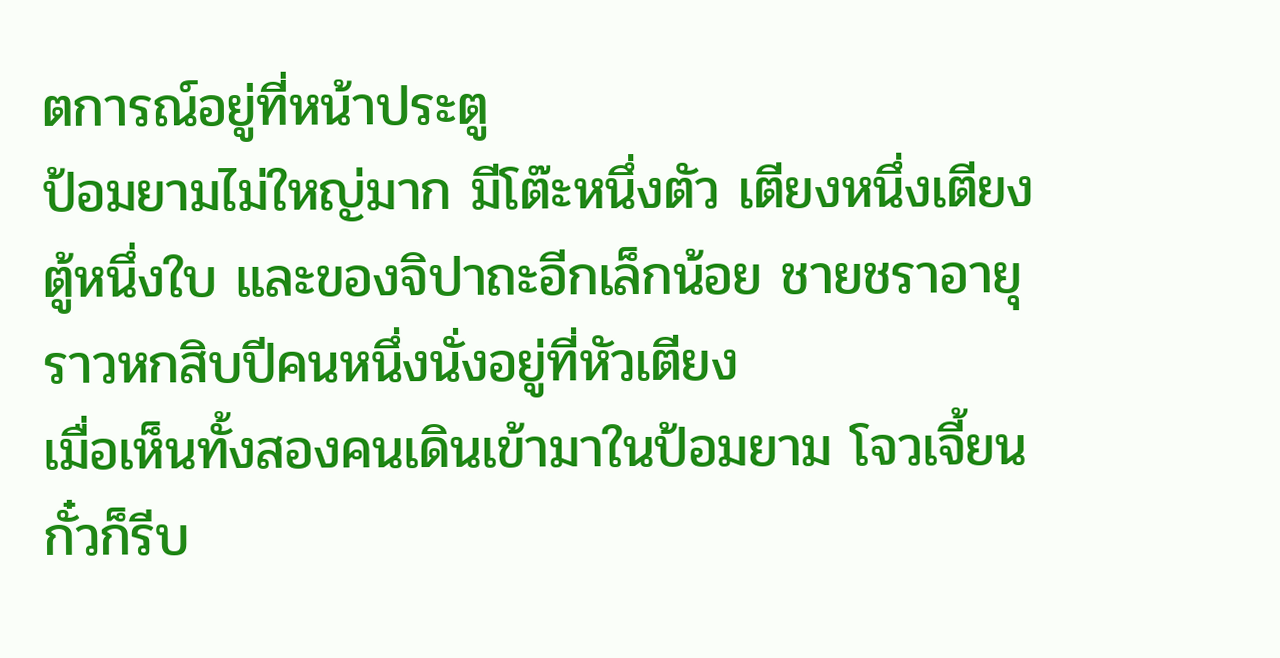ตการณ์อยู่ที่หน้าประตู
ป้อมยามไม่ใหญ่มาก มีโต๊ะหนึ่งตัว เตียงหนึ่งเตียง ตู้หนึ่งใบ และของจิปาถะอีกเล็กน้อย ชายชราอายุราวหกสิบปีคนหนึ่งนั่งอยู่ที่หัวเตียง
เมื่อเห็นทั้งสองคนเดินเข้ามาในป้อมยาม โจวเจี้ยนกั๋วก็รีบ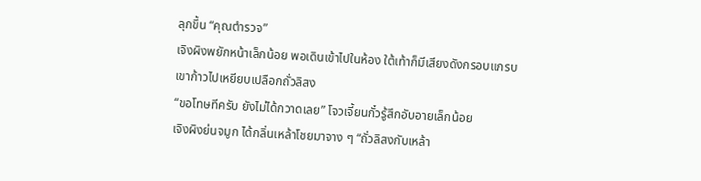ลุกขึ้น “คุณตำรวจ”
เจิงผิงพยักหน้าเล็กน้อย พอเดินเข้าไปในห้อง ใต้เท้าก็มีเสียงดังกรอบแกรบ
เขาก้าวไปเหยียบเปลือกถั่วลิสง
“ขอโทษทีครับ ยังไม่ได้กวาดเลย” โจวเจี้ยนกั๋วรู้สึกอับอายเล็กน้อย
เจิงผิงย่นจมูก ได้กลิ่นเหล้าโชยมาจาง ๆ “ถั่วลิสงกับเหล้า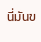นี่มันข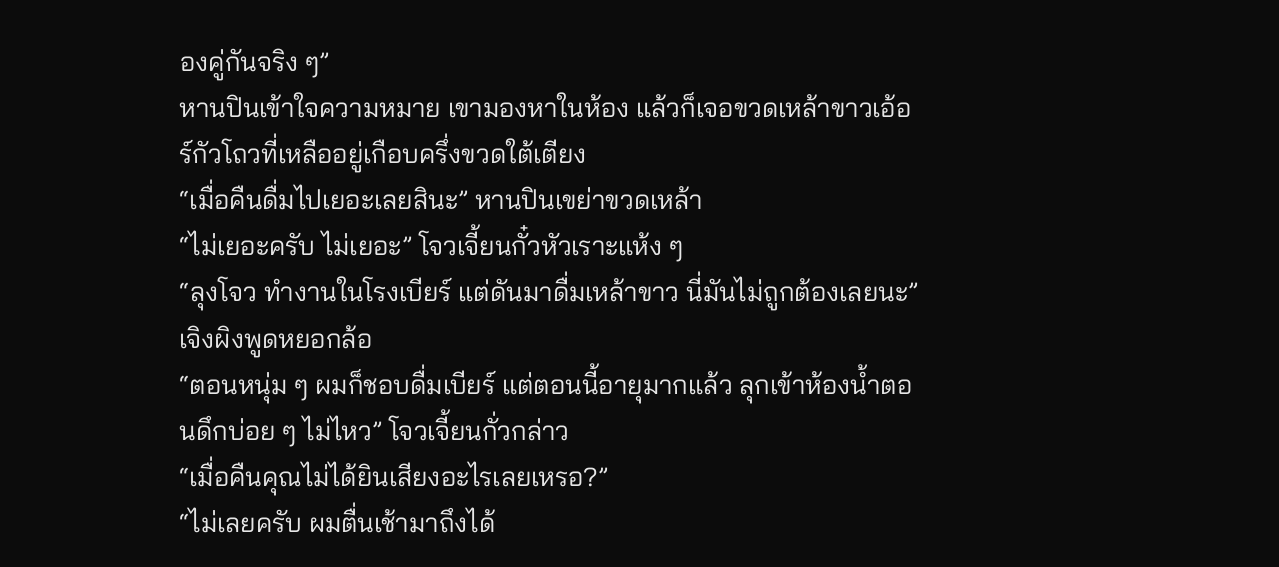องคู่กันจริง ๆ”
หานปินเข้าใจความหมาย เขามองหาในห้อง แล้วก็เจอขวดเหล้าขาวเอ้อร์กัวโถวที่เหลืออยู่เกือบครึ่งขวดใต้เตียง
“เมื่อคืนดื่มไปเยอะเลยสินะ” หานปินเขย่าขวดเหล้า
“ไม่เยอะครับ ไม่เยอะ” โจวเจี้ยนกั๋วหัวเราะแห้ง ๆ
“ลุงโจว ทำงานในโรงเบียร์ แต่ดันมาดื่มเหล้าขาว นี่มันไม่ถูกต้องเลยนะ” เจิงผิงพูดหยอกล้อ
“ตอนหนุ่ม ๆ ผมก็ชอบดื่มเบียร์ แต่ตอนนี้อายุมากแล้ว ลุกเข้าห้องน้ำตอนดึกบ่อย ๆ ไม่ไหว” โจวเจี้ยนกั่วกล่าว
“เมื่อคืนคุณไม่ได้ยินเสียงอะไรเลยเหรอ?”
“ไม่เลยครับ ผมตื่นเช้ามาถึงได้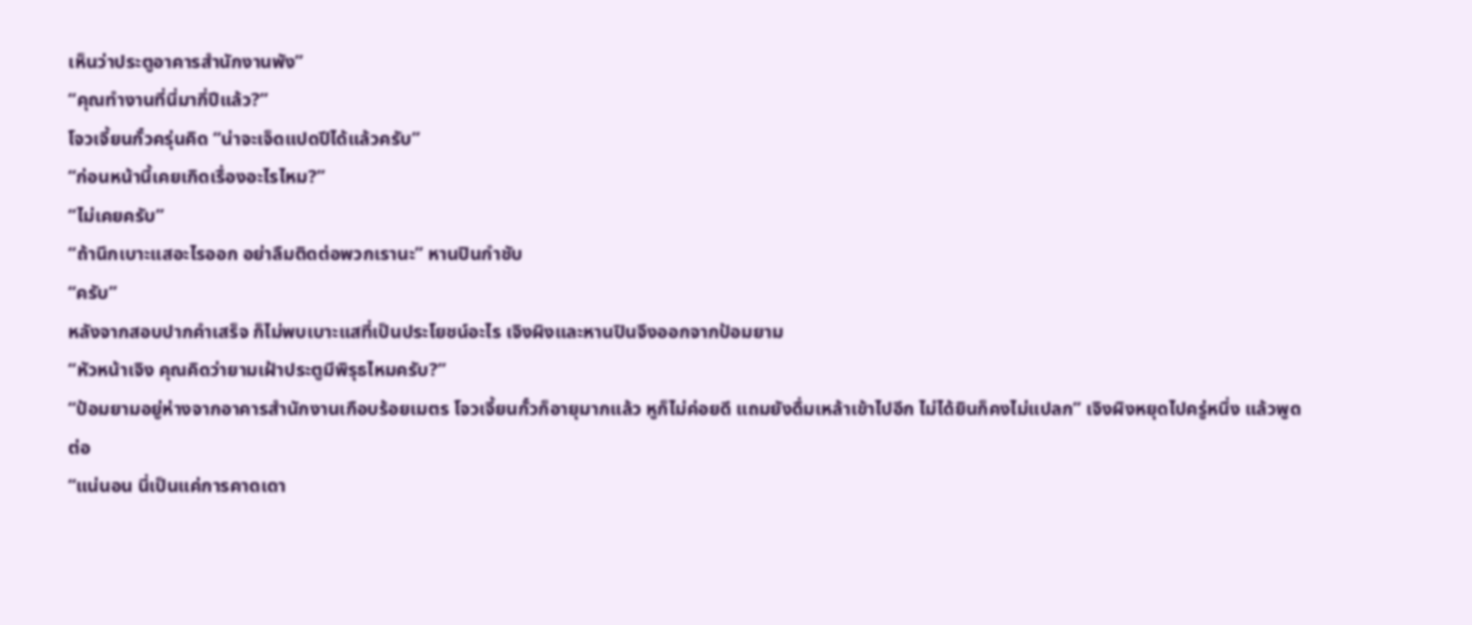เห็นว่าประตูอาคารสำนักงานพัง”
“คุณทำงานที่นี่มากี่ปีแล้ว?”
โจวเจี้ยนกั๋วครุ่นคิด “น่าจะเจ็ดแปดปีได้แล้วครับ”
“ก่อนหน้านี้เคยเกิดเรื่องอะไรไหม?”
“ไม่เคยครับ”
“ถ้านึกเบาะแสอะไรออก อย่าลืมติดต่อพวกเรานะ” หานปินกำชับ
“ครับ”
หลังจากสอบปากคำเสร็จ ก็ไม่พบเบาะแสที่เป็นประโยชน์อะไร เจิงผิงและหานปินจึงออกจากป้อมยาม
“หัวหน้าเจิง คุณคิดว่ายามเฝ้าประตูมีพิรุธไหมครับ?”
“ป้อมยามอยู่ห่างจากอาคารสำนักงานเกือบร้อยเมตร โจวเจี้ยนกั๋วก็อายุมากแล้ว หูก็ไม่ค่อยดี แถมยังดื่มเหล้าเข้าไปอีก ไม่ได้ยินก็คงไม่แปลก” เจิงผิงหยุดไปครู่หนึ่ง แล้วพูดต่อ
“แน่นอน นี่เป็นแค่การคาดเดา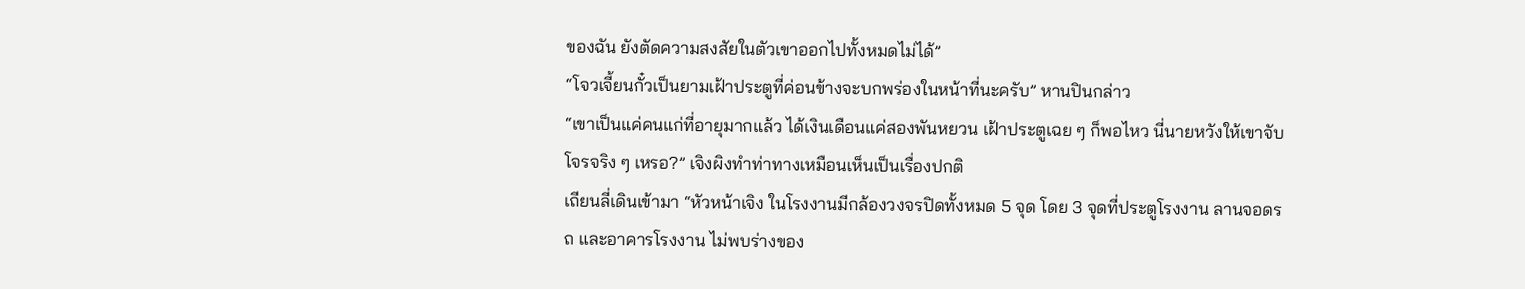ของฉัน ยังตัดความสงสัยในตัวเขาออกไปทั้งหมดไม่ได้”
“โจวเจี้ยนกั๋วเป็นยามเฝ้าประตูที่ค่อนข้างจะบกพร่องในหน้าที่นะครับ” หานปินกล่าว
“เขาเป็นแค่คนแก่ที่อายุมากแล้ว ได้เงินเดือนแค่สองพันหยวน เฝ้าประตูเฉย ๆ ก็พอไหว นี่นายหวังให้เขาจับโจรจริง ๆ เหรอ?” เจิงผิงทำท่าทางเหมือนเห็นเป็นเรื่องปกติ
เถียนลี่เดินเข้ามา “หัวหน้าเจิง ในโรงงานมีกล้องวงจรปิดทั้งหมด 5 จุด โดย 3 จุดที่ประตูโรงงาน ลานจอดรถ และอาคารโรงงาน ไม่พบร่างของ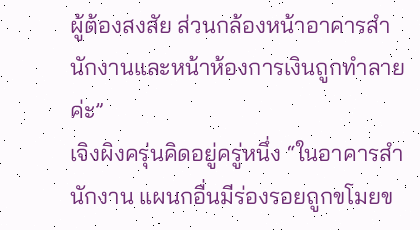ผู้ต้องสงสัย ส่วนกล้องหน้าอาคารสำนักงานและหน้าห้องการเงินถูกทำลายค่ะ”
เจิงผิงครุ่นคิดอยู่ครู่หนึ่ง “ในอาคารสำนักงาน แผนกอื่นมีร่องรอยถูกขโมยข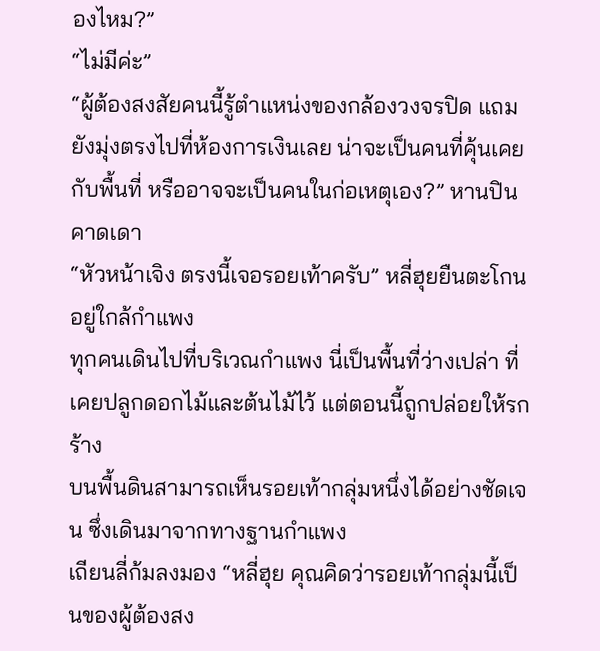องไหม?”
“ไม่มีค่ะ”
“ผู้ต้องสงสัยคนนี้รู้ตำแหน่งของกล้องวงจรปิด แถมยังมุ่งตรงไปที่ห้องการเงินเลย น่าจะเป็นคนที่คุ้นเคยกับพื้นที่ หรืออาจจะเป็นคนในก่อเหตุเอง?” หานปินคาดเดา
“หัวหน้าเจิง ตรงนี้เจอรอยเท้าครับ” หลี่ฮุยยืนตะโกนอยู่ใกล้กำแพง
ทุกคนเดินไปที่บริเวณกำแพง นี่เป็นพื้นที่ว่างเปล่า ที่เคยปลูกดอกไม้และต้นไม้ไว้ แต่ตอนนี้ถูกปล่อยให้รกร้าง
บนพื้นดินสามารถเห็นรอยเท้ากลุ่มหนึ่งได้อย่างชัดเจน ซึ่งเดินมาจากทางฐานกำแพง
เถียนลี่ก้มลงมอง “หลี่ฮุย คุณคิดว่ารอยเท้ากลุ่มนี้เป็นของผู้ต้องสง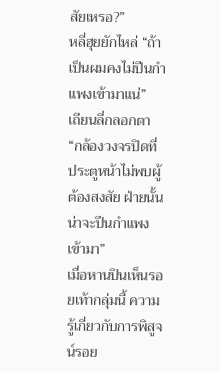สัยเหรอ?”
หลี่ฮุยยักไหล่ “ถ้าเป็นผมคงไม่ปีนกำแพงเข้ามาแน่”
เถียนลี่กลอกตา
“กล้องวงจรปิดที่ประตูหน้าไม่พบผู้ต้องสงสัย ฝ่ายนั้นน่าจะปีนกำแพงเข้ามา”
เมื่อหานปินเห็นรอยเท้ากลุ่มนี้ ความรู้เกี่ยวกับการพิสูจน์รอย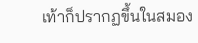เท้าก็ปรากฏขึ้นในสมอง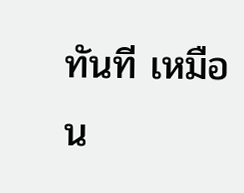ทันที เหมือน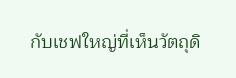กับเชฟใหญ่ที่เห็นวัตถุดิ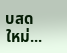บสดใหม่...